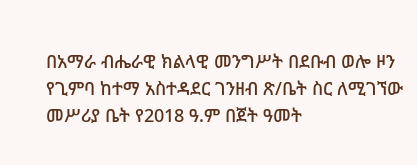በአማራ ብሔራዊ ክልላዊ መንግሥት በደቡብ ወሎ ዞን የጊምባ ከተማ አስተዳደር ገንዘብ ጽ/ቤት ስር ለሚገኘው መሥሪያ ቤት የ2018 ዓ.ም በጀት ዓመት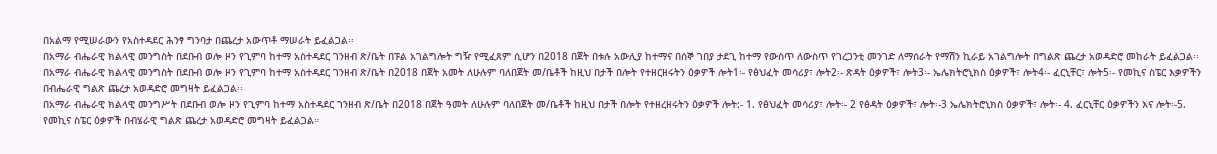በአልማ የሚሠራውን የአስተዳደር ሕንፃ ግንባታ በጨረታ አውጥቶ ማሠራት ይፈልጋል፡፡
በአማራ ብሔራዊ ክልላዊ መንግስት በደቡብ ወሎ ዞን የጊምባ ከተማ አስተዳደር ገንዘብ ጽ/ቤት በፑል አገልግሎት ግዥ የሚፈጸም ሲሆን በ2018 በጀት በቱሉ አውሊያ ከተማና በሰኞ ገበያ ታደጊ ከተማ የውስጥ ለውስጥ የገረጋንቲ መንገድ ለማሰራት የማሽን ኪራይ አገልግሎት በግልጽ ጨረታ አወዳድሮ መከራት ይፈልጋል፡፡
በአማራ ብሔራዊ ክልላዊ መንግስት በደቡብ ወሎ ዞን የጊምባ ከተማ አስተዳደር ገንዘብ ጽ/ቤት በ2018 በጀት አመት ለሁሉም ባለበጀት መ/ቤቶች ከዚህ በታች በሎት የተዘርዘሩትን ዕቃዎች ሎት1፡- የፅህፈት መሳሪያ፣ ሎት2፡- ጽዳት ዕቃዎች፣ ሎት3፡- ኤሌክትሮኒክስ ዕቃዎች፣ ሎት4፡- ፈርኒቸር፣ ሎት5፡- የመኪና ስፔር እቃዎችን በብሔራዊ ግልጽ ጨረታ አወዳድሮ መግዛት ይፈልጋል፡፡
በአማራ ብሔራዊ ክልላዊ መንግሥት በደቡብ ወሎ ዞን የጊምባ ከተማ አስተዳደር ገንዘብ ጽ/ቤት በ2018 በጀት ዓመት ለሁሉም ባለበጀት መ/ቤቶች ከዚህ በታች በሎት የተዘረዘሩትን ዕቃዎች ሎት:- 1. የፅህፈት መሳሪያ፣ ሎት፡- 2 የፅዳት ዕቃዎች፣ ሎት፡-3 ኤሌክትሮኒክስ ዕቃዎች፣ ሎት፡- 4. ፈርኒቸር ዕቃዎችን እና ሎት፡-5. የመኪና ስፔር ዕቃዎች በብሄራዊ ግልጽ ጨረታ አወዳድሮ መግዛት ይፈልጋል።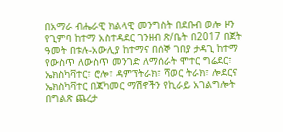በአማራ ብሔራዊ ክልላዊ መንግስት በደቡብ ወሎ ዞን የጊምባ ከተማ አስተዳደር ገንዘብ ጽ/ቤት በ2017 በጀት ዓመት በቱሉ-አውሊያ ከተማና በሰኞ ገበያ ታዳጊ ከተማ የውስጥ ለውስጥ መንገድ ለማሰራት ሞተር ግሬደር፣ ኤክስካቫተር፣ ሮሎ፣ ዳምፕትራክ፣ ሻወር ትራክ፣ ሎደርና ኤክስካቫተር በጃካመር ማሽኖችን የኪራይ አገልግሎት በግልጽ ጨረታ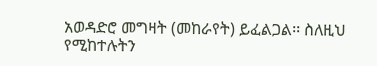አወዳድሮ መግዛት (መከራየት) ይፈልጋል፡፡ ስለዚህ የሚከተሉትን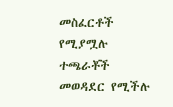መስፈርቶች የሚያሟሉ ተጫራቾች መወዳደር የሚችሉ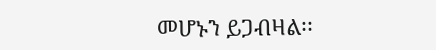መሆኑን ይጋብዛል፡፡